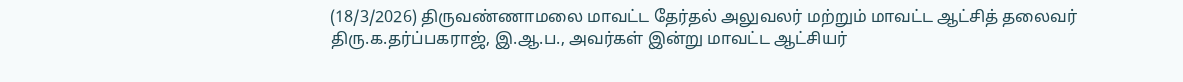(18/3/2026) திருவண்ணாமலை மாவட்ட தேர்தல் அலுவலர் மற்றும் மாவட்ட ஆட்சித் தலைவர் திரு.க.தர்ப்பகராஜ், இ.ஆ.ப., அவர்கள் இன்று மாவட்ட ஆட்சியர்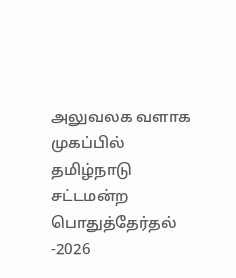அலுவலக வளாக முகப்பில் தமிழ்நாடு சட்டமன்ற பொதுத்தேர்தல் -2026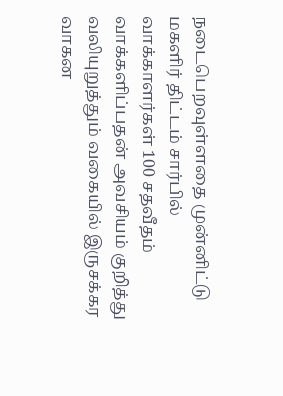நடைபெறவுள்ளதை முன்னிட்டு மகளிர் திட்டம் சார்பில் வாக்காளர்கள் 100 சதவீதம் வாக்களிப்பதன் அவசியம் குறித்து வலியுறுத்தும் வகையில் இருசக்கர வாகன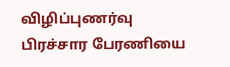விழிப்புணர்வு பிரச்சார பேரணியை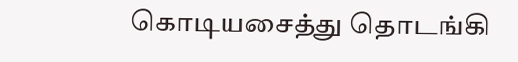கொடியசைத்து தொடங்கி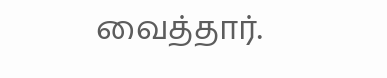வைத்தார்.